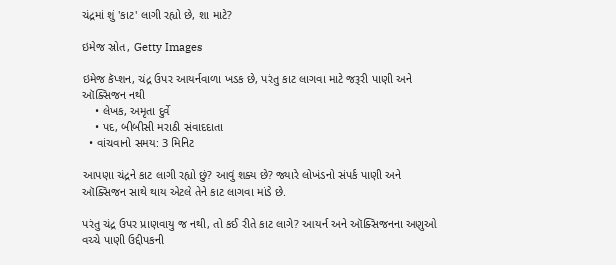ચંદ્રમાં શું 'કાટ' લાગી રહ્યો છે, શા માટે?

ઇમેજ સ્રોત, Getty Images

ઇમેજ કૅપ્શન, ચંદ્ર ઉપર આયર્નવાળા ખડક છે, પરંતુ કાટ લાગવા માટે જરૂરી પાણી અને ઑક્સિજન નથી
    • લેખક, અમૃતા દુર્વે
    • પદ, બીબીસી મરાઠી સંવાદદાતા
  • વાંચવાનો સમય: 3 મિનિટ

આપણા ચંદ્રને કાટ લાગી રહ્યો છું? આવું શક્ય છે? જ્યારે લોખંડનો સંપર્ક પાણી અને ઑક્સિજન સાથે થાય એટલે તેને કાટ લાગવા માંડે છે.

પરંતુ ચંદ્ર ઉપર પ્રાણવાયુ જ નથી, તો કઈ રીતે કાટ લાગે? આયર્ન અને ઑક્સિજનના અણુઓ વચ્ચે પાણી ઉદ્દીપકની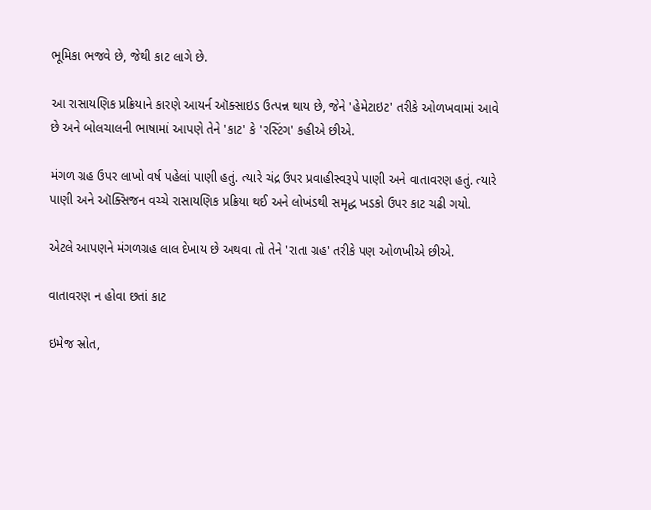ભૂમિકા ભજવે છે, જેથી કાટ લાગે છે.

આ રાસાયણિક પ્રક્રિયાને કારણે આયર્ન ઑક્સાઇડ ઉત્પન્ન થાય છે, જેને 'હેમેટાઇટ' તરીકે ઓળખવામાં આવે છે અને બોલચાલની ભાષામાં આપણે તેને 'કાટ' કે 'રસ્ટિંગ' કહીએ છીએ.

મંગળ ગ્રહ ઉપર લાખો વર્ષ પહેલાં પાણી હતું. ત્યારે ચંદ્ર ઉપર પ્રવાહીસ્વરૂપે પાણી અને વાતાવરણ હતું. ત્યારે પાણી અને ઑક્સિજન વચ્ચે રાસાયણિક પ્રક્રિયા થઈ અને લોખંડથી સમૃદ્ધ ખડકો ઉપર કાટ ચઢી ગયો.

એટલે આપણને મંગળગ્રહ લાલ દેખાય છે અથવા તો તેને 'રાતા ગ્રહ' તરીકે પણ ઓળખીએ છીએ.

વાતાવરણ ન હોવા છતાં કાટ

ઇમેજ સ્રોત,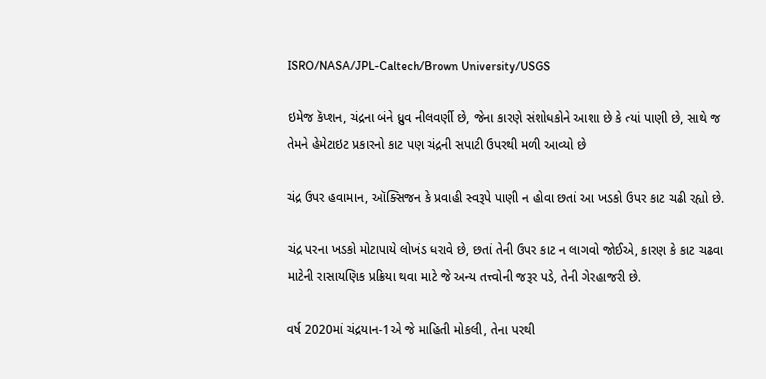ISRO/NASA/JPL-Caltech/Brown University/USGS

ઇમેજ કૅપ્શન, ચંદ્રના બંને ધ્રુવ નીલવર્ણી છે, જેના કારણે સંશોધકોને આશા છે કે ત્યાં પાણી છે, સાથે જ તેમને હેમેટાઇટ પ્રકારનો કાટ પણ ચંદ્રની સપાટી ઉપરથી મળી આવ્યો છે

ચંદ્ર ઉપર હવામાન, ઑક્સિજન કે પ્રવાહી સ્વરૂપે પાણી ન હોવા છતાં આ ખડકો ઉપર કાટ ચઢી રહ્યો છે.

ચંદ્ર પરના ખડકો મોટાપાયે લોખંડ ધરાવે છે, છતાં તેની ઉપર કાટ ન લાગવો જોઈએ, કારણ કે કાટ ચઢવા માટેની રાસાયણિક પ્રક્રિયા થવા માટે જે અન્ય તત્ત્વોની જરૂર પડે, તેની ગેરહાજરી છે.

વર્ષ 2020માં ચંદ્રયાન-1એ જે માહિતી મોકલી, તેના પરથી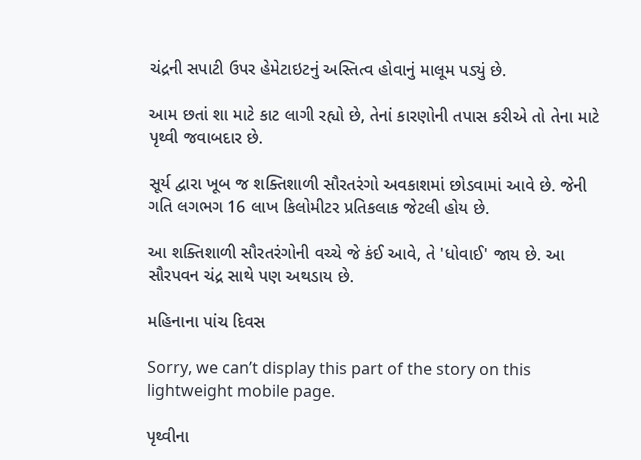ચંદ્રની સપાટી ઉપર હેમેટાઇટનું અસ્તિત્વ હોવાનું માલૂમ પડ્યું છે.

આમ છતાં શા માટે કાટ લાગી રહ્યો છે, તેનાં કારણોની તપાસ કરીએ તો તેના માટે પૃથ્વી જવાબદાર છે.

સૂર્ય દ્વારા ખૂબ જ શક્તિશાળી સૌરતરંગો અવકાશમાં છોડવામાં આવે છે. જેની ગતિ લગભગ 16 લાખ કિલોમીટર પ્રતિકલાક જેટલી હોય છે.

આ શક્તિશાળી સૌરતરંગોની વચ્ચે જે કંઈ આવે, તે 'ધોવાઈ' જાય છે. આ સૌરપવન ચંદ્ર સાથે પણ અથડાય છે.

મહિનાના પાંચ દિવસ

Sorry, we can’t display this part of the story on this lightweight mobile page.

પૃથ્વીના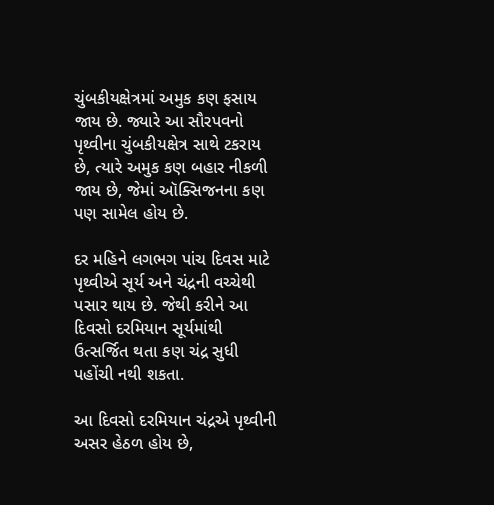ચુંબકીયક્ષેત્રમાં અમુક કણ ફસાય જાય છે. જ્યારે આ સૌરપવનો પૃથ્વીના ચુંબકીયક્ષેત્ર સાથે ટકરાય છે, ત્યારે અમુક કણ બહાર નીકળી જાય છે, જેમાં ઑક્સિજનના કણ પણ સામેલ હોય છે.

દર મહિને લગભગ પાંચ દિવસ માટે પૃથ્વીએ સૂર્ય અને ચંદ્રની વચ્ચેથી પસાર થાય છે. જેથી કરીને આ દિવસો દરમિયાન સૂર્યમાંથી ઉત્સર્જિત થતા કણ ચંદ્ર સુધી પહોંચી નથી શકતા.

આ દિવસો દરમિયાન ચંદ્રએ પૃથ્વીની અસર હેઠળ હોય છે,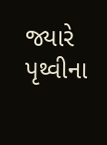જ્યારે પૃથ્વીના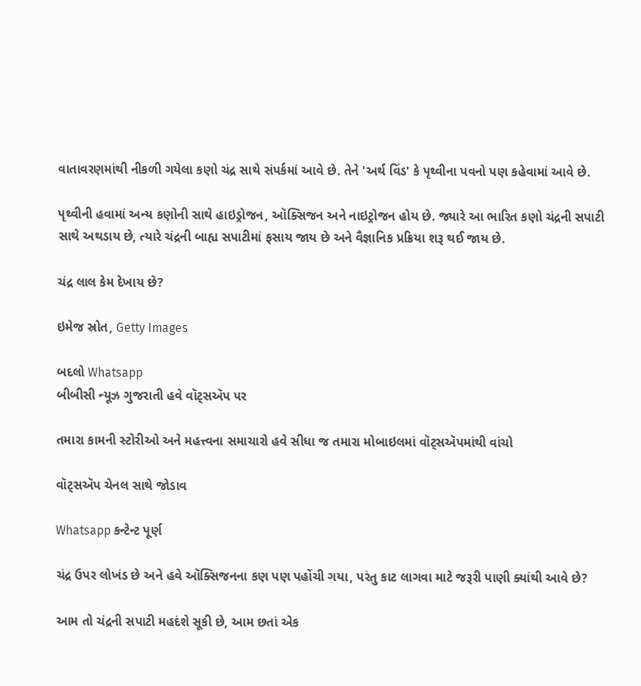વાતાવરણમાંથી નીકળી ગયેલા કણો ચંદ્ર સાથે સંપર્કમાં આવે છે. તેને 'અર્થ વિંડ' કે પૃથ્વીના પવનો પણ કહેવામાં આવે છે.

પૃથ્વીની હવામાં અન્ય કણોની સાથે હાઇડ્રોજન, ઑક્સિજન અને નાઇટ્રોજન હોય છે. જ્યારે આ ભારિત કણો ચંદ્રની સપાટી સાથે અથડાય છે, ત્યારે ચંદ્રની બાહ્ય સપાટીમાં ફસાય જાય છે અને વૈજ્ઞાનિક પ્રક્રિયા શરૂ થઈ જાય છે.

ચંદ્ર લાલ કેમ દેખાય છે?

ઇમેજ સ્રોત, Getty Images

બદલો Whatsapp
બીબીસી ન્યૂઝ ગુજરાતી હવે વૉટ્સઍપ પર

તમારા કામની સ્ટોરીઓ અને મહત્ત્વના સમાચારો હવે સીધા જ તમારા મોબાઇલમાં વૉટ્સઍપમાંથી વાંચો

વૉટ્સઍપ ચેનલ સાથે જોડાવ

Whatsapp કન્ટેન્ટ પૂર્ણ

ચંદ્ર ઉપર લોખંડ છે અને હવે ઑક્સિજનના કણ પણ પહોંચી ગયા, પરંતુ કાટ લાગવા માટે જરૂરી પાણી ક્યાંથી આવે છે?

આમ તો ચંદ્રની સપાટી મહદંશે સૂકી છે, આમ છતાં એક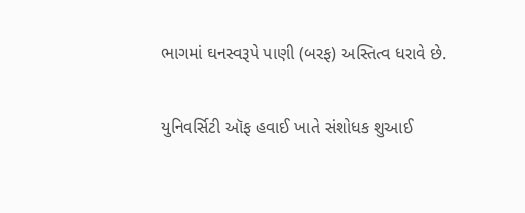ભાગમાં ઘનસ્વરૂપે પાણી (બરફ) અસ્તિત્વ ધરાવે છે.

યુનિવર્સિટી ઑફ હવાઈ ખાતે સંશોધક શુઆઈ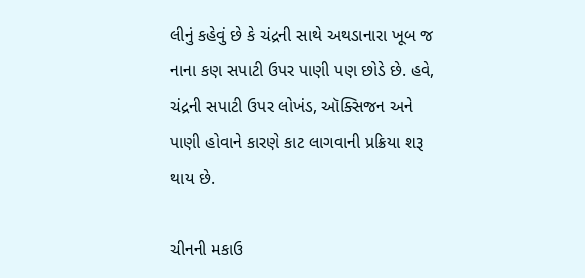લીનું કહેવું છે કે ચંદ્રની સાથે અથડાનારા ખૂબ જ નાના કણ સપાટી ઉપર પાણી પણ છોડે છે. હવે, ચંદ્રની સપાટી ઉપર લોખંડ, ઑક્સિજન અને પાણી હોવાને કારણે કાટ લાગવાની પ્રક્રિયા શરૂ થાય છે.

ચીનની મકાઉ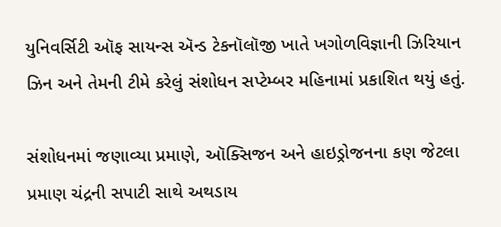યુનિવર્સિટી ઑફ સાયન્સ ઍન્ડ ટેકનૉલૉજી ખાતે ખગોળવિજ્ઞાની ઝિરિયાન ઝિન અને તેમની ટીમે કરેલું સંશોધન સપ્ટેમ્બર મહિનામાં પ્રકાશિત થયું હતું.

સંશોધનમાં જણાવ્યા પ્રમાણે, ઑક્સિજન અને હાઇડ્રોજનના કણ જેટલા પ્રમાણ ચંદ્રની સપાટી સાથે અથડાય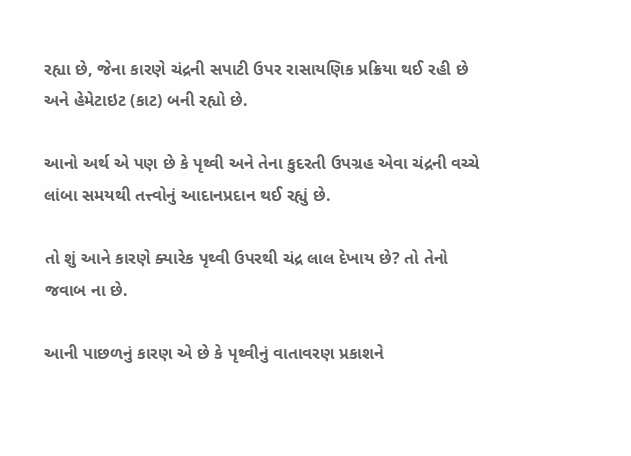રહ્યા છે, જેના કારણે ચંદ્રની સપાટી ઉપર રાસાયણિક પ્રક્રિયા થઈ રહી છે અને હેમેટાઇટ (કાટ) બની રહ્યો છે.

આનો અર્થ એ પણ છે કે પૃથ્વી અને તેના કુદરતી ઉપગ્રહ એવા ચંદ્રની વચ્ચે લાંબા સમયથી તત્ત્વોનું આદાનપ્રદાન થઈ રહ્યું છે.

તો શું આને કારણે ક્યારેક પૃથ્વી ઉપરથી ચંદ્ર લાલ દેખાય છે? તો તેનો જવાબ ના છે.

આની પાછળનું કારણ એ છે કે પૃથ્વીનું વાતાવરણ પ્રકાશને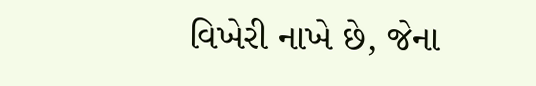વિખેરી નાખે છે, જેના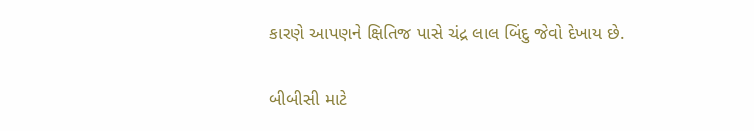કારણે આપણને ક્ષિતિજ પાસે ચંદ્ર લાલ બિંદુ જેવો દેખાય છે.

બીબીસી માટે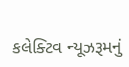કલેક્ટિવ ન્યૂઝરૂમનું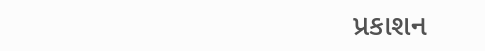પ્રકાશન